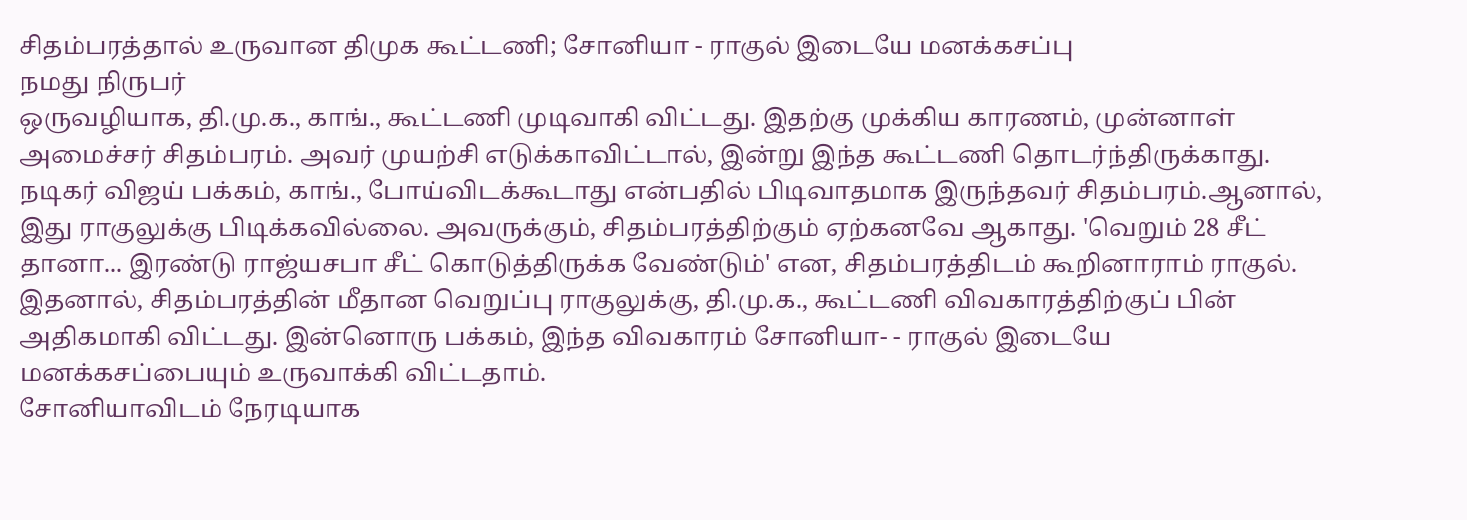சிதம்பரத்தால் உருவான திமுக கூட்டணி; சோனியா - ராகுல் இடையே மனக்கசப்பு
நமது நிருபர்
ஒருவழியாக, தி.மு.க., காங்., கூட்டணி முடிவாகி விட்டது. இதற்கு முக்கிய காரணம், முன்னாள் அமைச்சர் சிதம்பரம். அவர் முயற்சி எடுக்காவிட்டால், இன்று இந்த கூட்டணி தொடர்ந்திருக்காது.
நடிகர் விஜய் பக்கம், காங்., போய்விடக்கூடாது என்பதில் பிடிவாதமாக இருந்தவர் சிதம்பரம்.ஆனால், இது ராகுலுக்கு பிடிக்கவில்லை. அவருக்கும், சிதம்பரத்திற்கும் ஏற்கனவே ஆகாது. 'வெறும் 28 சீட் தானா... இரண்டு ராஜ்யசபா சீட் கொடுத்திருக்க வேண்டும்' என, சிதம்பரத்திடம் கூறினாராம் ராகுல்.
இதனால், சிதம்பரத்தின் மீதான வெறுப்பு ராகுலுக்கு, தி.மு.க., கூட்டணி விவகாரத்திற்குப் பின் அதிகமாகி விட்டது. இன்னொரு பக்கம், இந்த விவகாரம் சோனியா- - ராகுல் இடையே மனக்கசப்பையும் உருவாக்கி விட்டதாம்.
சோனியாவிடம் நேரடியாக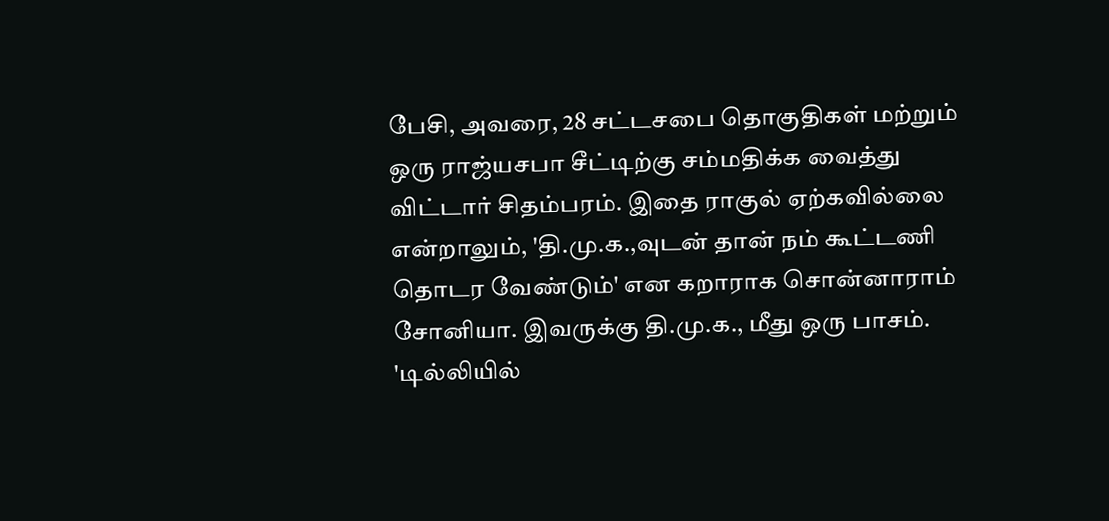பேசி, அவரை, 28 சட்டசபை தொகுதிகள் மற்றும் ஒரு ராஜ்யசபா சீட்டிற்கு சம்மதிக்க வைத்து விட்டார் சிதம்பரம். இதை ராகுல் ஏற்கவில்லை என்றாலும், 'தி.மு.க.,வுடன் தான் நம் கூட்டணி தொடர வேண்டும்' என கறாராக சொன்னாராம் சோனியா. இவருக்கு தி.மு.க., மீது ஒரு பாசம்.
'டில்லியில்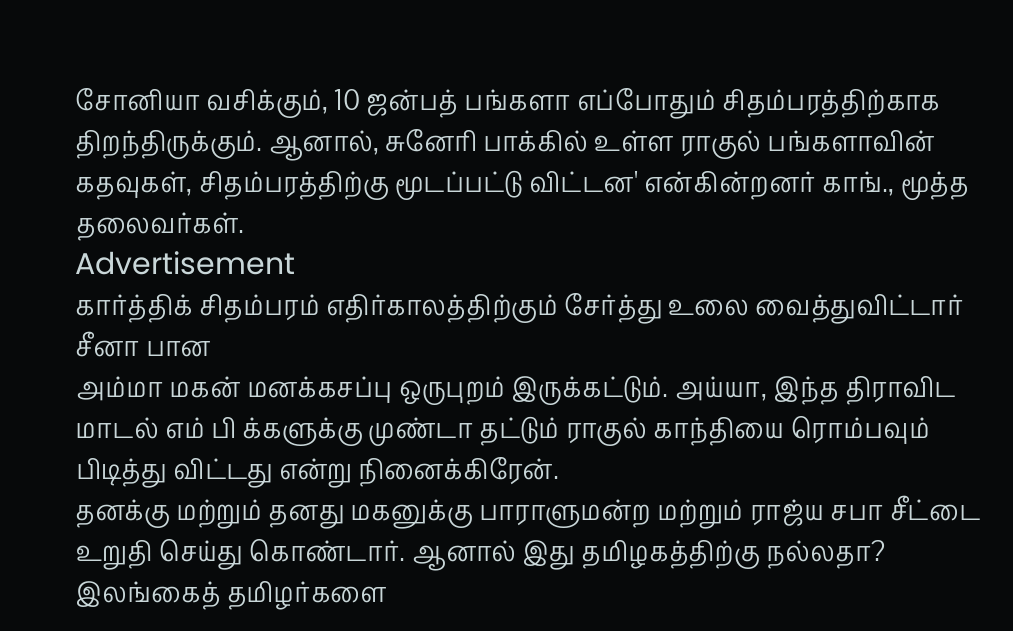சோனியா வசிக்கும், 10 ஜன்பத் பங்களா எப்போதும் சிதம்பரத்திற்காக திறந்திருக்கும். ஆனால், சுனேரி பாக்கில் உள்ள ராகுல் பங்களாவின் கதவுகள், சிதம்பரத்திற்கு மூடப்பட்டு விட்டன' என்கின்றனர் காங்., மூத்த தலைவர்கள்.
Advertisement
கார்த்திக் சிதம்பரம் எதிர்காலத்திற்கும் சேர்த்து உலை வைத்துவிட்டார் சீனா பான
அம்மா மகன் மனக்கசப்பு ஒருபுறம் இருக்கட்டும். அய்யா, இந்த திராவிட மாடல் எம் பி க்களுக்கு முண்டா தட்டும் ராகுல் காந்தியை ரொம்பவும் பிடித்து விட்டது என்று நினைக்கிரேன்.
தனக்கு மற்றும் தனது மகனுக்கு பாராளுமன்ற மற்றும் ராஜ்ய சபா சீட்டை உறுதி செய்து கொண்டார். ஆனால் இது தமிழகத்திற்கு நல்லதா?
இலங்கைத் தமிழர்களை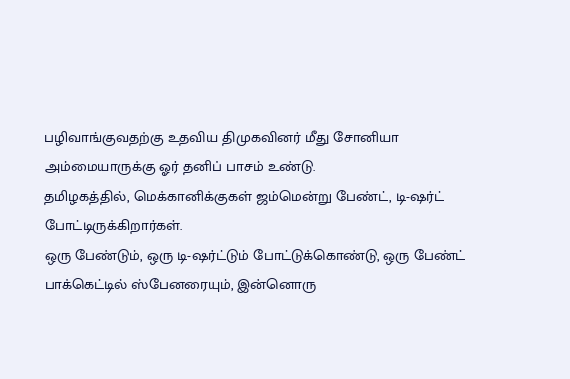பழிவாங்குவதற்கு உதவிய திமுகவினர் மீது சோனியா அம்மையாருக்கு ஓர் தனிப் பாசம் உண்டு.
தமிழகத்தில், மெக்கானிக்குகள் ஜம்மென்று பேண்ட், டி-ஷர்ட் போட்டிருக்கிறார்கள்.
ஒரு பேண்டும், ஒரு டி-ஷர்ட்டும் போட்டுக்கொண்டு, ஒரு பேண்ட் பாக்கெட்டில் ஸ்பேனரையும், இன்னொரு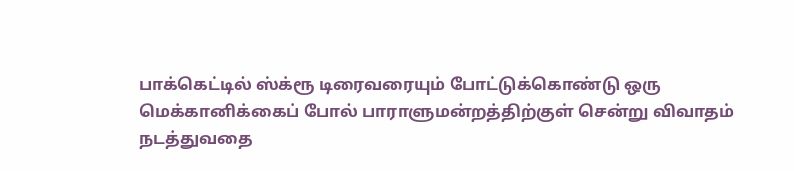பாக்கெட்டில் ஸ்க்ரூ டிரைவரையும் போட்டுக்கொண்டு ஒரு மெக்கானிக்கைப் போல் பாராளுமன்றத்திற்குள் சென்று விவாதம் நடத்துவதை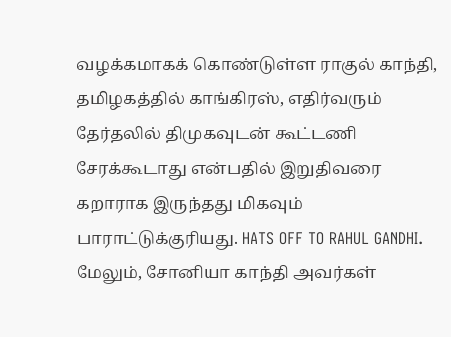வழக்கமாகக் கொண்டுள்ள ராகுல் காந்தி, தமிழகத்தில் காங்கிரஸ், எதிர்வரும் தேர்தலில் திமுகவுடன் கூட்டணி சேரக்கூடாது என்பதில் இறுதிவரை கறாராக இருந்தது மிகவும் பாராட்டுக்குரியது. HATS OFF TO RAHUL GANDHI.
மேலும், சோனியா காந்தி அவர்கள்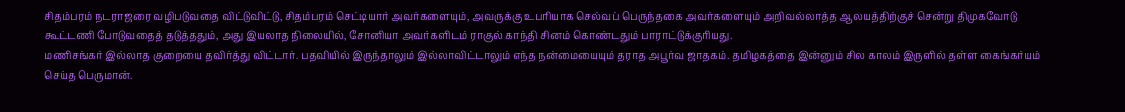சிதம்பரம் நடராஜரை வழிபடுவதை விட்டுவிட்டு, சிதம்பரம் செட்டியார் அவர்களையும், அவருக்கு உபரியாக செல்வப் பெருந்தகை அவர்களையும் அறிவல்லாத்த ஆலயத்திற்குச் சென்று திமுகவோடு கூட்டணி போடுவதைத் தடுத்ததும், அது இயலாத நிலையில், சோனியா அவர்களிடம் ராகுல் காந்தி சினம் கொண்டதும் பாராட்டுக்குரியது.
மணிசங்கர் இல்லாத குறையை தவிர்த்து விட்டார். பதவியில் இருந்தாலும் இல்லாவிட்டாலும் எந்த நன்மையையும் தராத அபூர்வ ஜாதகம். தமிழகத்தை இன்னும் சில காலம் இருளில் தள்ள கைங்கர்யம் செய்த பெருமான்.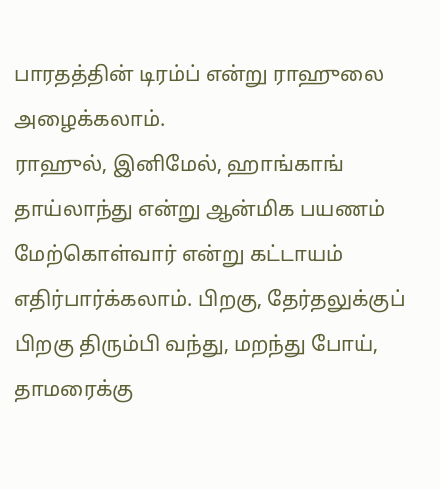பாரதத்தின் டிரம்ப் என்று ராஹுலை அழைக்கலாம்.
ராஹுல், இனிமேல், ஹாங்காங் தாய்லாந்து என்று ஆன்மிக பயணம் மேற்கொள்வார் என்று கட்டாயம் எதிர்பார்க்கலாம். பிறகு, தேர்தலுக்குப் பிறகு திரும்பி வந்து, மறந்து போய், தாமரைக்கு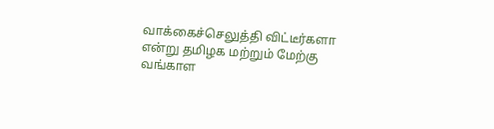வாக்கைச்செலுத்தி விட்டீர்களா என்று தமிழக மற்றும் மேற்கு வங்காள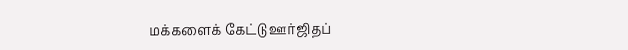மக்களைக் கேட்டு ஊர்ஜிதப்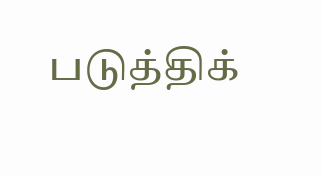படுத்திக்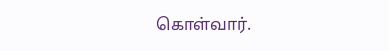கொள்வார்.